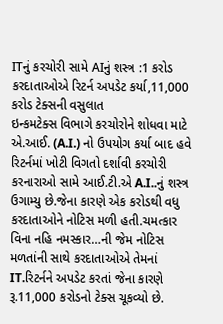ITનું કરચોરી સામે AIનું શસ્ત્ર :1 કરોડ કરદાતાઓએ રિટર્ન અપડેટ કર્યા,11,000 કરોડ ટેક્સની વસુલાત
ઇન્કમટેક્સ વિભાગે કરચોરોને શોધવા માટે એ.આઈ. (A.I.) નો ઉપયોગ કર્યા બાદ હવે રિટર્નમાં ખોટી વિગતો દર્શાવી કરચોરી કરનારાઓ સામે આઈ.ટી.એ A.I..નું શસ્ત્ર ઉગામ્યુ છે.જેના કારણે એક કરોડથી વધુ કરદાતાઓને નોટિસ મળી હતી.ચમત્કાર વિના નહિ નમસ્કાર…ની જેમ નોટિસ મળતાંની સાથે કરદાતાઓએ તેમનાં IT.રિટર્નને અપડેટ કરતાં જેના કારણે રૂ.11,000 કરોડનો ટેક્સ ચૂકવ્યો છે.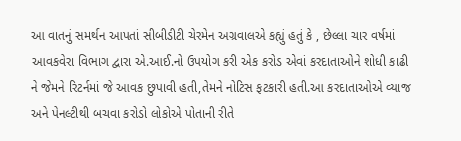આ વાતનું સમર્થન આપતાં સીબીડીટી ચેરમેન અગ્રવાલએ કહ્યું હતું કે , છેલ્લા ચાર વર્ષમાં આવકવેરા વિભાગ દ્વારા એ.આઈ.નો ઉપયોગ કરી એક કરોડ એવાં કરદાતાઓને શોધી કાઢી ને જેમને રિટર્નમાં જે આવક છુપાવી હતી,તેમને નોટિસ ફટકારી હતી.આ કરદાતાઓએ વ્યાજ અને પેનલ્ટીથી બચવા કરોડો લોકોએ પોતાની રીતે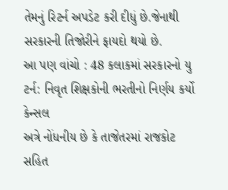તેમનું રિટર્ન અપડેટ કરી દીધું છે.જેનાથી સરકારની તિજોરીને ફાયદો થયો છે.
આ પણ વાંચો : 48 કલાકમાં સરકારનો યુ ટર્ન: નિવૃત શિક્ષકોની ભરતીનો નિર્ણય કર્યો કેન્સલ
અત્રે નોંધનીય છે કે તાજેતરમાં રાજકોટ સહિત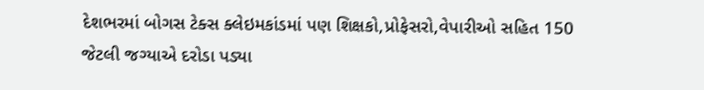દેશભરમાં બોગસ ટેક્સ ક્લેઇમકાંડમાં પણ શિક્ષકો,પ્રોફેસરો,વેપારીઓ સહિત 150 જેટલી જગ્યાએ દરોડા પડ્યા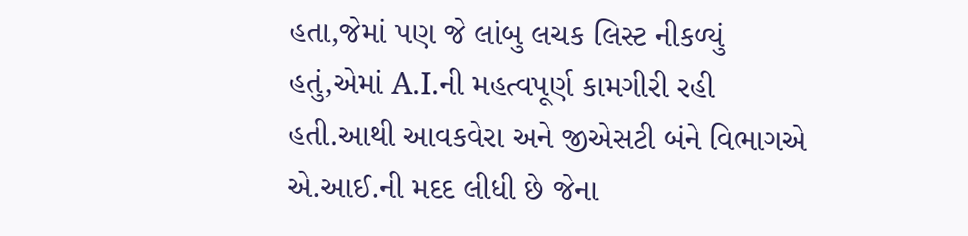હતા,જેમાં પણ જે લાંબુ લચક લિસ્ટ નીકળ્યું હતું,એમાં A.I.ની મહત્વપૂર્ણ કામગીરી રહી હતી.આથી આવકવેરા અને જીએસટી બંને વિભાગએ એ.આઈ.ની મદદ લીધી છે જેના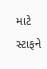માટે સ્ટાફને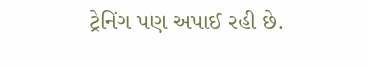ટ્રેનિંગ પણ અપાઈ રહી છે.